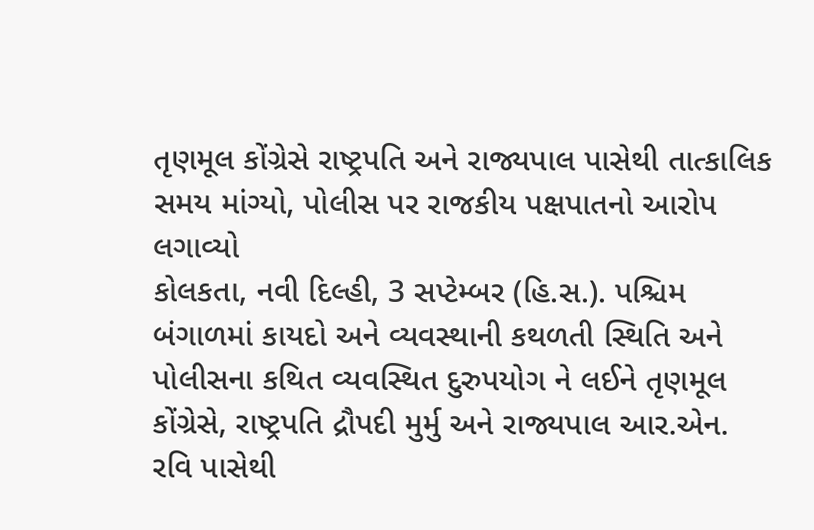તૃણમૂલ કોંગ્રેસે રાષ્ટ્રપતિ અને રાજ્યપાલ પાસેથી તાત્કાલિક સમય માંગ્યો, પોલીસ પર રાજકીય પક્ષપાતનો આરોપ લગાવ્યો
કોલકતા, નવી દિલ્હી, 3 સપ્ટેમ્બર (હિ.સ.). પશ્ચિમ બંગાળમાં કાયદો અને વ્યવસ્થાની કથળતી સ્થિતિ અને પોલીસના કથિત વ્યવસ્થિત દુરુપયોગ ને લઈને તૃણમૂલ કોંગ્રેસે, રાષ્ટ્રપતિ દ્રૌપદી મુર્મુ અને રાજ્યપાલ આર.એન. રવિ પાસેથી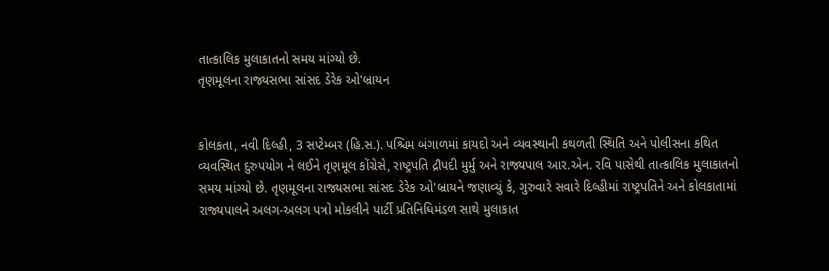તાત્કાલિક મુલાકાતનો સમય માંગ્યો છે.
તૃણમૂલના રાજ્યસભા સાંસદ ડેરેક ઓ'બ્રાયન


કોલકતા, નવી દિલ્હી, 3 સપ્ટેમ્બર (હિ.સ.). પશ્ચિમ બંગાળમાં કાયદો અને વ્યવસ્થાની કથળતી સ્થિતિ અને પોલીસના કથિત વ્યવસ્થિત દુરુપયોગ ને લઈને તૃણમૂલ કોંગ્રેસે, રાષ્ટ્રપતિ દ્રૌપદી મુર્મુ અને રાજ્યપાલ આર.એન. રવિ પાસેથી તાત્કાલિક મુલાકાતનો સમય માંગ્યો છે. તૃણમૂલના રાજ્યસભા સાંસદ ડેરેક ઓ'બ્રાયને જણાવ્યું કે, ગુરુવારે સવારે દિલ્હીમાં રાષ્ટ્રપતિને અને કોલકાતામાં રાજ્યપાલને અલગ-અલગ પત્રો મોકલીને પાર્ટી પ્રતિનિધિમંડળ સાથે મુલાકાત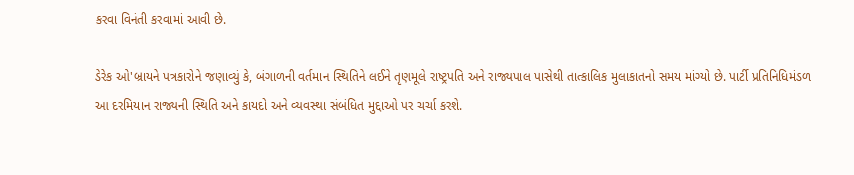કરવા વિનંતી કરવામાં આવી છે.

ડેરેક ઓ'બ્રાયને પત્રકારોને જણાવ્યું કે, બંગાળની વર્તમાન સ્થિતિને લઈને તૃણમૂલે રાષ્ટ્રપતિ અને રાજ્યપાલ પાસેથી તાત્કાલિક મુલાકાતનો સમય માંગ્યો છે. પાર્ટી પ્રતિનિધિમંડળ આ દરમિયાન રાજ્યની સ્થિતિ અને કાયદો અને વ્યવસ્થા સંબંધિત મુદ્દાઓ પર ચર્ચા કરશે.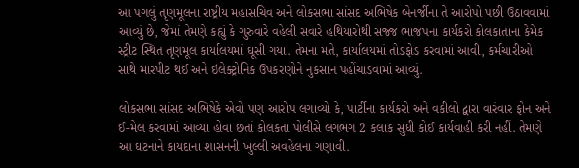આ પગલું તૃણમૂલના રાષ્ટ્રીય મહાસચિવ અને લોકસભા સાંસદ અભિષેક બેનર્જીના તે આરોપો પછી ઉઠાવવામાં આવ્યું છે, જેમાં તેમણે કહ્યું કે ગુરુવારે વહેલી સવારે હથિયારોથી સજ્જ ભાજપના કાર્યકરો કોલકાતાના કેમેક સ્ટ્રીટ સ્થિત તૃણમૂલ કાર્યાલયમાં ઘૂસી ગયા. તેમના મતે, કાર્યાલયમાં તોડફોડ કરવામાં આવી, કર્મચારીઓ સાથે મારપીટ થઈ અને ઇલેક્ટ્રોનિક ઉપકરણોને નુકસાન પહોંચાડવામાં આવ્યું.

લોકસભા સાંસદ અભિષેકે એવો પણ આરોપ લગાવ્યો કે, પાર્ટીના કાર્યકરો અને વકીલો દ્વારા વારંવાર ફોન અને ઈ-મેલ કરવામાં આવ્યા હોવા છતાં કોલકતા પોલીસે લગભગ 2 કલાક સુધી કોઈ કાર્યવાહી કરી નહીં. તેમણે આ ઘટનાને કાયદાના શાસનની ખુલ્લી અવહેલના ગણાવી.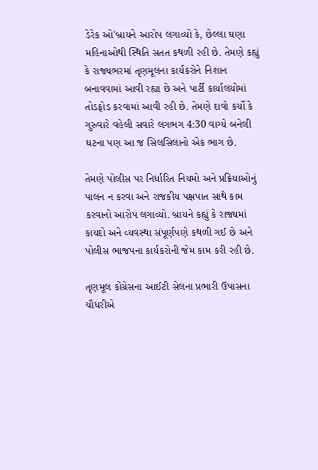ડેરેક ઓ'બ્રાયને આરોપ લગાવ્યો કે, છેલ્લા ઘણા મહિનાઓથી સ્થિતિ સતત કથળી રહી છે. તેમણે કહ્યું કે રાજ્યભરમાં તૃણમૂલના કાર્યકરોને નિશાન બનાવવામાં આવી રહ્યા છે અને પાર્ટી કાર્યાલયોમાં તોડફોડ કરવામાં આવી રહી છે. તેમણે દાવો કર્યો કે ગુરુવારે વહેલી સવારે લગભગ 4:30 વાગ્યે બનેલી ઘટના પણ આ જ સિલસિલાનો એક ભાગ છે.

તેમણે પોલીસ પર નિર્ધારિત નિયમો અને પ્રક્રિયાઓનું પાલન ન કરવા અને રાજકીય પક્ષપાત સાથે કામ કરવાનો આરોપ લગાવ્યો. બ્રાયને કહ્યું કે રાજ્યમાં કાયદો અને વ્યવસ્થા સંપૂર્ણપણે કથળી ગઈ છે અને પોલીસ ભાજપના કાર્યકરોની જેમ કામ કરી રહી છે.

તૃણમૂલ કોંગ્રેસના આઈટી સેલના પ્રભારી ઉપાસના ચૌધરીએ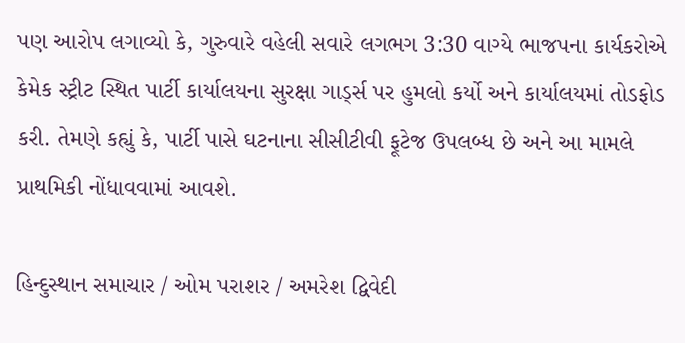પણ આરોપ લગાવ્યો કે, ગુરુવારે વહેલી સવારે લગભગ 3:30 વાગ્યે ભાજપના કાર્યકરોએ કેમેક સ્ટ્રીટ સ્થિત પાર્ટી કાર્યાલયના સુરક્ષા ગાર્ડ્સ પર હુમલો કર્યો અને કાર્યાલયમાં તોડફોડ કરી. તેમણે કહ્યું કે, પાર્ટી પાસે ઘટનાના સીસીટીવી ફૂટેજ ઉપલબ્ધ છે અને આ મામલે પ્રાથમિકી નોંધાવવામાં આવશે.

હિન્દુસ્થાન સમાચાર / ઓમ પરાશર / અમરેશ દ્વિવેદી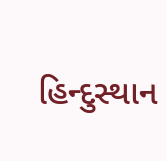હિન્દુસ્થાન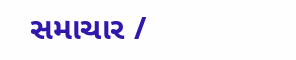સમાચાર /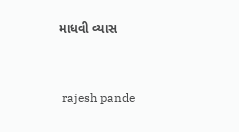માધવી વ્યાસ


 rajesh pande